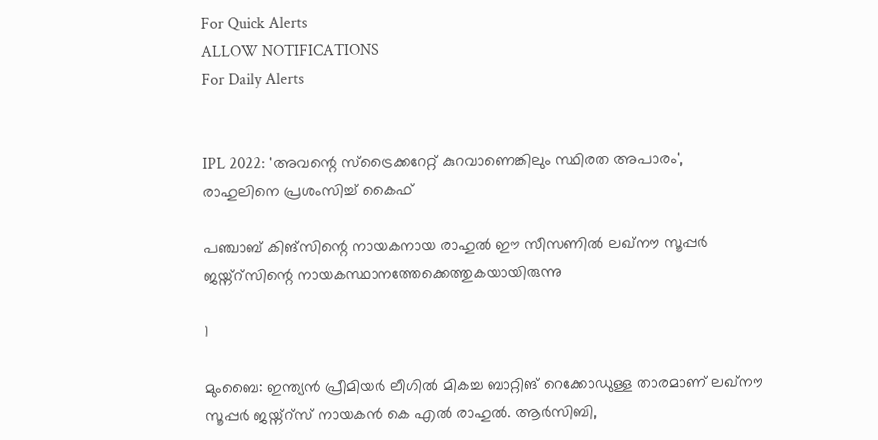For Quick Alerts
ALLOW NOTIFICATIONS
For Daily Alerts


IPL 2022: 'അവന്റെ സ്‌ട്രൈക്കറേറ്റ് കുറവാണെങ്കിലും സ്ഥിരത അപാരം', രാഹുലിനെ പ്രശംസിച്ച് കൈഫ്

പഞ്ചാബ് കിങ്‌സിന്റെ നായകനായ രാഹുല്‍ ഈ സീസണില്‍ ലഖ്‌നൗ സൂപ്പര്‍ ജയ്ന്റ്‌സിന്റെ നായകസ്ഥാനത്തേക്കെത്തുകയായിരുന്നു

1

മുംബൈ: ഇന്ത്യന്‍ പ്രീമിയര്‍ ലീഗില്‍ മികച്ച ബാറ്റിങ് റെക്കോഡുള്ള താരമാണ് ലഖ്‌നൗ സൂപ്പര്‍ ജയ്ന്റ്‌സ് നായകന്‍ കെ എല്‍ രാഹുല്‍. ആര്‍സിബി,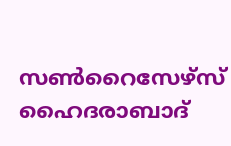സണ്‍റൈസേഴ്‌സ് ഹൈദരാബാദ്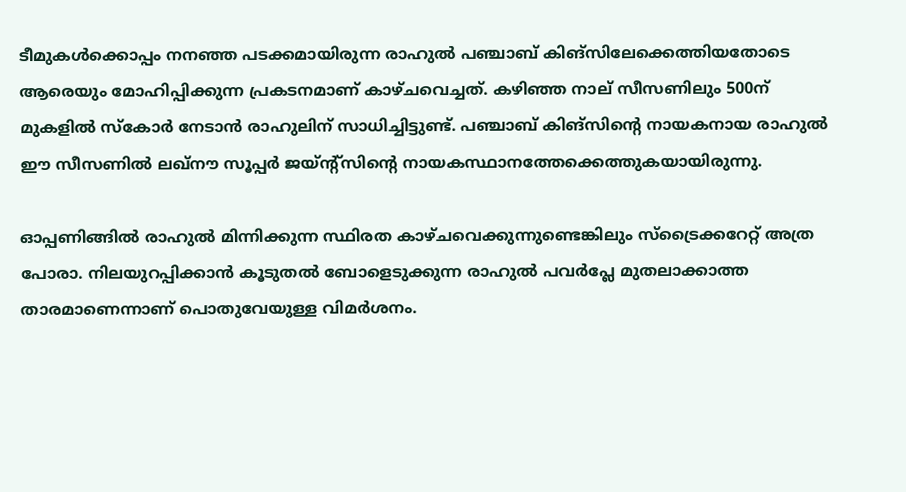ടീമുകള്‍ക്കൊപ്പം നനഞ്ഞ പടക്കമായിരുന്ന രാഹുല്‍ പഞ്ചാബ് കിങ്‌സിലേക്കെത്തിയതോടെ ആരെയും മോഹിപ്പിക്കുന്ന പ്രകടനമാണ് കാഴ്ചവെച്ചത്. കഴിഞ്ഞ നാല് സീസണിലും 500ന് മുകളില്‍ സ്‌കോര്‍ നേടാന്‍ രാഹുലിന് സാധിച്ചിട്ടുണ്ട്. പഞ്ചാബ് കിങ്‌സിന്റെ നായകനായ രാഹുല്‍ ഈ സീസണില്‍ ലഖ്‌നൗ സൂപ്പര്‍ ജയ്ന്റ്‌സിന്റെ നായകസ്ഥാനത്തേക്കെത്തുകയായിരുന്നു.

ഓപ്പണിങ്ങില്‍ രാഹുല്‍ മിന്നിക്കുന്ന സ്ഥിരത കാഴ്ചവെക്കുന്നുണ്ടെങ്കിലും സ്‌ട്രൈക്കറേറ്റ് അത്ര പോരാ. നിലയുറപ്പിക്കാന്‍ കൂടുതല്‍ ബോളെടുക്കുന്ന രാഹുല്‍ പവര്‍പ്ലേ മുതലാക്കാത്ത താരമാണെന്നാണ് പൊതുവേയുള്ള വിമര്‍ശനം.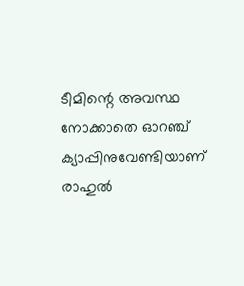ടീമിന്റെ അവസ്ഥ നോക്കാതെ ഓറഞ്ച് ക്യാപ്പിനുവേണ്ടിയാണ് രാഹുല്‍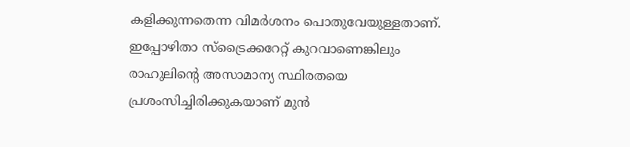കളിക്കുന്നതെന്ന വിമര്‍ശനം പൊതുവേയുള്ളതാണ്. ഇപ്പോഴിതാ സ്‌ട്രൈക്കറേറ്റ് കുറവാണെങ്കിലും രാഹുലിന്റെ അസാമാന്യ സ്ഥിരതയെ പ്രശംസിച്ചിരിക്കുകയാണ് മുന്‍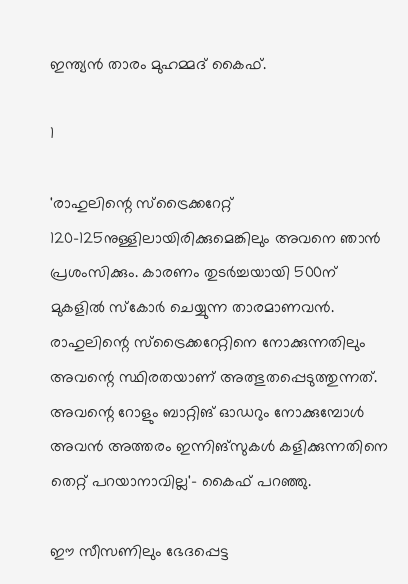ഇന്ത്യന്‍ താരം മുഹമ്മദ് കൈഫ്.

1

'രാഹുലിന്റെ സ്‌ട്രൈക്കറേറ്റ് 120-125നുള്ളിലായിരിക്കുമെങ്കിലും അവനെ ഞാന്‍ പ്രശംസിക്കും. കാരണം തുടര്‍ച്ചയായി 500ന് മുകളില്‍ സ്‌കോര്‍ ചെയ്യുന്ന താരമാണവന്‍. രാഹുലിന്റെ സ്‌ട്രൈക്കറേറ്റിനെ നോക്കുന്നതിലും അവന്റെ സ്ഥിരതയാണ് അത്ഭുതപ്പെടുത്തുന്നത്. അവന്റെ റോളും ബാറ്റിങ് ഓഡറും നോക്കുമ്പോള്‍ അവന്‍ അത്തരം ഇന്നിങ്‌സുകള്‍ കളിക്കുന്നതിനെ തെറ്റ് പറയാനാവില്ല'- കൈഫ് പറഞ്ഞു.

ഈ സീസണിലും ഭേദപ്പെട്ട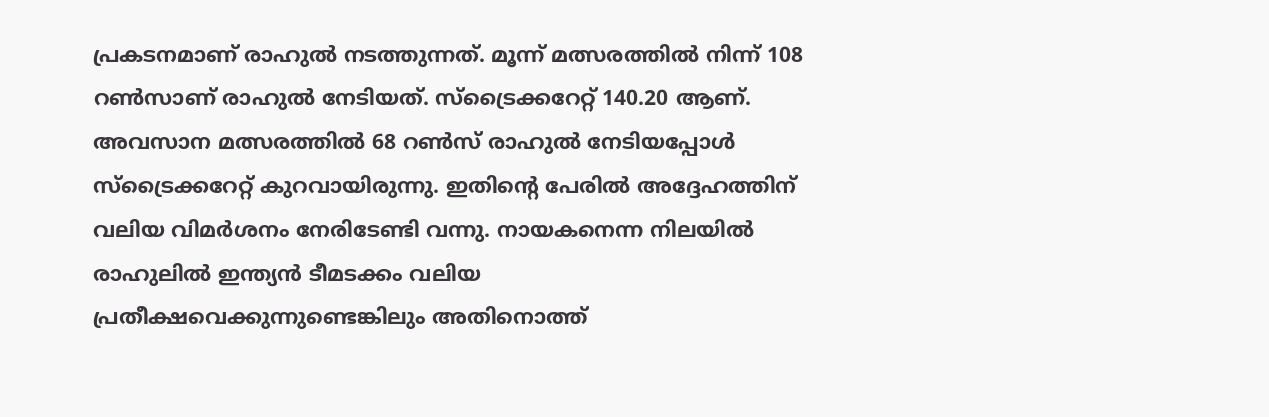പ്രകടനമാണ് രാഹുല്‍ നടത്തുന്നത്. മൂന്ന് മത്സരത്തില്‍ നിന്ന് 108 റണ്‍സാണ് രാഹുല്‍ നേടിയത്. സ്‌ട്രൈക്കറേറ്റ് 140.20 ആണ്. അവസാന മത്സരത്തില്‍ 68 റണ്‍സ് രാഹുല്‍ നേടിയപ്പോള്‍ സ്‌ട്രൈക്കറേറ്റ് കുറവായിരുന്നു. ഇതിന്റെ പേരില്‍ അദ്ദേഹത്തിന് വലിയ വിമര്‍ശനം നേരിടേണ്ടി വന്നു. നായകനെന്ന നിലയില്‍ രാഹുലില്‍ ഇന്ത്യന്‍ ടീമടക്കം വലിയ പ്രതീക്ഷവെക്കുന്നുണ്ടെങ്കിലും അതിനൊത്ത്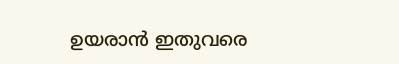ഉയരാന്‍ ഇതുവരെ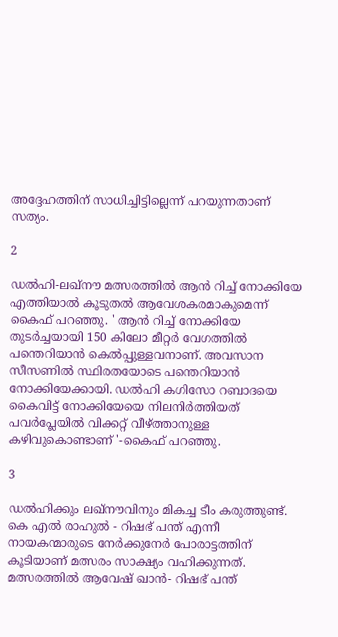അദ്ദേഹത്തിന് സാധിച്ചിട്ടില്ലെന്ന് പറയുന്നതാണ് സത്യം.

2

ഡല്‍ഹി-ലഖ്‌നൗ മത്സരത്തില്‍ ആന്‍ റിച്ച് നോക്കിയേ എത്തിയാല്‍ കൂടുതല്‍ ആവേശകരമാകുമെന്ന് കൈഫ് പറഞ്ഞു. ' ആന്‍ റിച്ച് നോക്കിയേ തുടര്‍ച്ചയായി 150 കിലോ മീറ്റര്‍ വേഗത്തില്‍ പന്തെറിയാന്‍ കെല്‍പ്പുള്ളവനാണ്. അവസാന സീസണില്‍ സ്ഥിരതയോടെ പന്തെറിയാന്‍ നോക്കിയേക്കായി. ഡല്‍ഹി കഗിസോ റബാദയെ കൈവിട്ട് നോക്കിയേയെ നിലനിര്‍ത്തിയത് പവര്‍പ്ലേയില്‍ വിക്കറ്റ് വീഴ്ത്താനുള്ള കഴിവുകൊണ്ടാണ് '-കൈഫ് പറഞ്ഞു.

3

ഡല്‍ഹിക്കും ലഖ്‌നൗവിനും മികച്ച ടീം കരുത്തുണ്ട്. കെ എല്‍ രാഹുല്‍ - റിഷഭ് പന്ത് എന്നീ നായകന്മാരുടെ നേര്‍ക്കുനേര്‍ പോരാട്ടത്തിന് കൂടിയാണ് മത്സരം സാക്ഷ്യം വഹിക്കുന്നത്. മത്സരത്തില്‍ ആവേഷ് ഖാന്‍- റിഷഭ് പന്ത്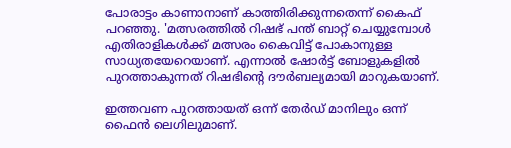പോരാട്ടം കാണാനാണ് കാത്തിരിക്കുന്നതെന്ന് കൈഫ് പറഞ്ഞു. 'മത്സരത്തില്‍ റിഷഭ് പന്ത് ബാറ്റ് ചെയ്യുമ്പോള്‍ എതിരാളികള്‍ക്ക് മത്സരം കൈവിട്ട് പോകാനുള്ള സാധ്യതയേറെയാണ്. എന്നാല്‍ ഷോര്‍ട്ട് ബോളുകളില്‍ പുറത്താകുന്നത് റിഷഭിന്റെ ദൗര്‍ബല്യമായി മാറുകയാണ്.

ഇത്തവണ പുറത്തായത് ഒന്ന് തേര്‍ഡ് മാനിലും ഒന്ന് ഫൈന്‍ ലെഗിലുമാണ്.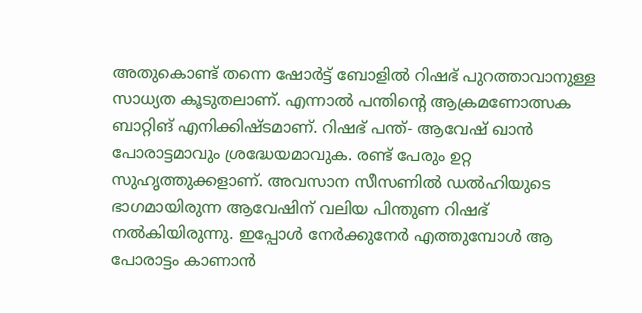അതുകൊണ്ട് തന്നെ ഷോര്‍ട്ട് ബോളില്‍ റിഷഭ് പുറത്താവാനുള്ള സാധ്യത കൂടുതലാണ്. എന്നാല്‍ പന്തിന്റെ ആക്രമണോത്സക ബാറ്റിങ് എനിക്കിഷ്ടമാണ്. റിഷഭ് പന്ത്- ആവേഷ് ഖാന്‍ പോരാട്ടമാവും ശ്രദ്ധേയമാവുക. രണ്ട് പേരും ഉറ്റ സുഹൃത്തുക്കളാണ്. അവസാന സീസണില്‍ ഡല്‍ഹിയുടെ ഭാഗമായിരുന്ന ആവേഷിന് വലിയ പിന്തുണ റിഷഭ് നല്‍കിയിരുന്നു. ഇപ്പോള്‍ നേര്‍ക്കുനേര്‍ എത്തുമ്പോള്‍ ആ പോരാട്ടം കാണാന്‍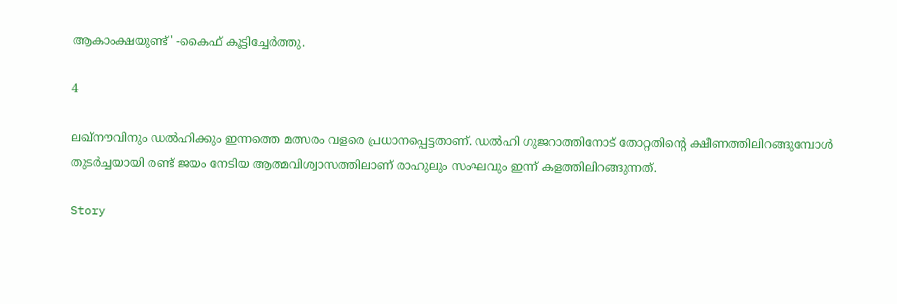ആകാംക്ഷയുണ്ട്' -കൈഫ് കൂട്ടിച്ചേര്‍ത്തു.

4

ലഖ്‌നൗവിനും ഡല്‍ഹിക്കും ഇന്നത്തെ മത്സരം വളരെ പ്രധാനപ്പെട്ടതാണ്. ഡല്‍ഹി ഗുജറാത്തിനോട് തോറ്റതിന്റെ ക്ഷീണത്തിലിറങ്ങുമ്പോള്‍ തുടര്‍ച്ചയായി രണ്ട് ജയം നേടിയ ആത്മവിശ്വാസത്തിലാണ് രാഹുലും സംഘവും ഇന്ന് കളത്തിലിറങ്ങുന്നത്.

Story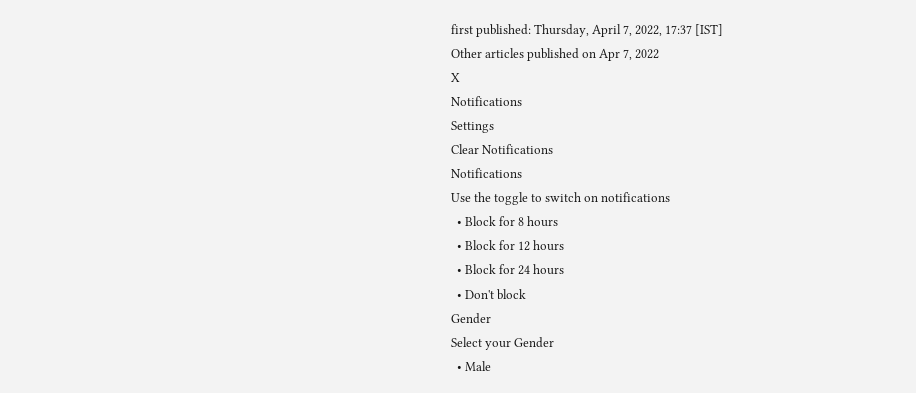first published: Thursday, April 7, 2022, 17:37 [IST]
Other articles published on Apr 7, 2022
X
Notifications
Settings
Clear Notifications
Notifications
Use the toggle to switch on notifications
  • Block for 8 hours
  • Block for 12 hours
  • Block for 24 hours
  • Don't block
Gender
Select your Gender
  • Male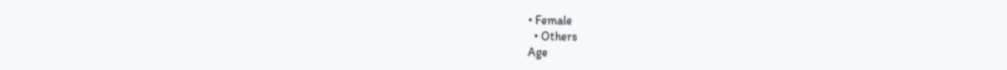• Female
  • Others
Age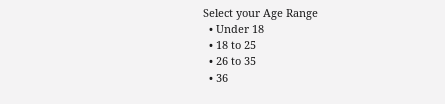Select your Age Range
  • Under 18
  • 18 to 25
  • 26 to 35
  • 36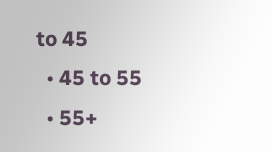to 45
  • 45 to 55
  • 55+